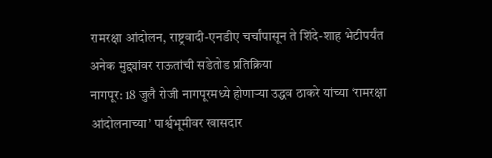रामरक्षा आंदोलन, राष्ट्रवादी-एनडीए चर्चांपासून ते शिंदे-शाह भेटीपर्यंत अनेक मुद्द्यांवर राऊतांची सडेतोड प्रतिक्रिया
नागपूर: 18 जुलै रोजी नागपूरमध्ये होणाऱ्या उद्धव ठाकरे यांच्या ‘रामरक्षा आंदोलनाच्या’ पार्श्वभूमीवर खासदार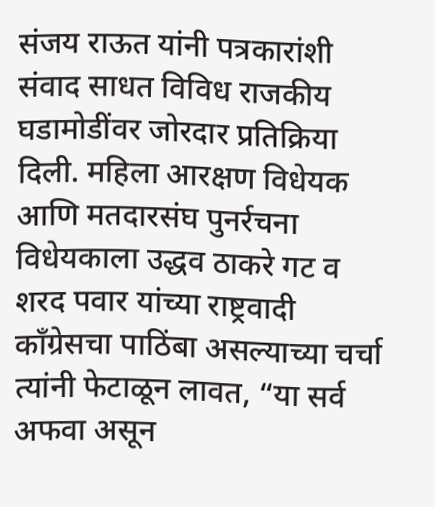संजय राऊत यांनी पत्रकारांशी संवाद साधत विविध राजकीय घडामोडींवर जोरदार प्रतिक्रिया दिली. महिला आरक्षण विधेयक आणि मतदारसंघ पुनर्रचना विधेयकाला उद्धव ठाकरे गट व शरद पवार यांच्या राष्ट्रवादी काँग्रेसचा पाठिंबा असल्याच्या चर्चा त्यांनी फेटाळून लावत, “या सर्व अफवा असून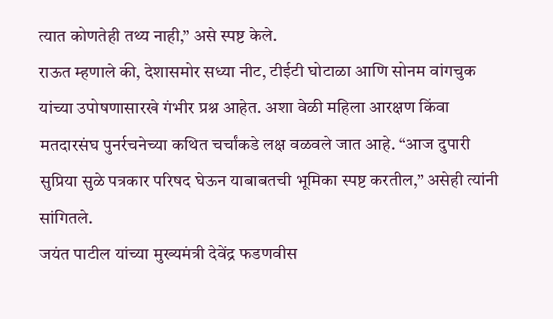त्यात कोणतेही तथ्य नाही,” असे स्पष्ट केले.
राऊत म्हणाले की, देशासमोर सध्या नीट, टीईटी घोटाळा आणि सोनम वांगचुक यांच्या उपोषणासारखे गंभीर प्रश्न आहेत. अशा वेळी महिला आरक्षण किंवा मतदारसंघ पुनर्रचनेच्या कथित चर्चांकडे लक्ष वळवले जात आहे. “आज दुपारी सुप्रिया सुळे पत्रकार परिषद घेऊन याबाबतची भूमिका स्पष्ट करतील,” असेही त्यांनी सांगितले.
जयंत पाटील यांच्या मुख्यमंत्री देवेंद्र फडणवीस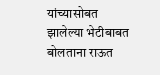यांच्यासोबत झालेल्या भेटीबाबत बोलताना राऊत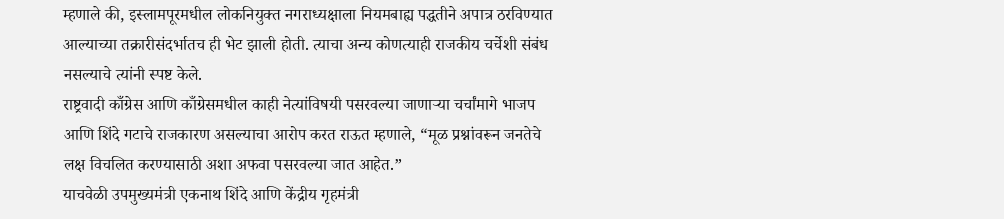म्हणाले की, इस्लामपूरमधील लोकनियुक्त नगराध्यक्षाला नियमबाह्य पद्धतीने अपात्र ठरविण्यात आल्याच्या तक्रारीसंदर्भातच ही भेट झाली होती. त्याचा अन्य कोणत्याही राजकीय चर्चेशी संबंध नसल्याचे त्यांनी स्पष्ट केले.
राष्ट्रवादी काँग्रेस आणि काँग्रेसमधील काही नेत्यांविषयी पसरवल्या जाणाऱ्या चर्चांमागे भाजप आणि शिंदे गटाचे राजकारण असल्याचा आरोप करत राऊत म्हणाले, “मूळ प्रश्नांवरून जनतेचे लक्ष विचलित करण्यासाठी अशा अफवा पसरवल्या जात आहेत.”
याचवेळी उपमुख्यमंत्री एकनाथ शिंदे आणि केंद्रीय गृहमंत्री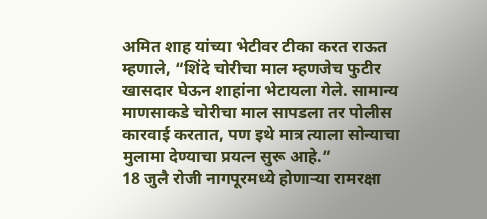अमित शाह यांच्या भेटीवर टीका करत राऊत म्हणाले, “शिंदे चोरीचा माल म्हणजेच फुटीर खासदार घेऊन शाहांना भेटायला गेले. सामान्य माणसाकडे चोरीचा माल सापडला तर पोलीस कारवाई करतात, पण इथे मात्र त्याला सोन्याचा मुलामा देण्याचा प्रयत्न सुरू आहे.”
18 जुलै रोजी नागपूरमध्ये होणाऱ्या रामरक्षा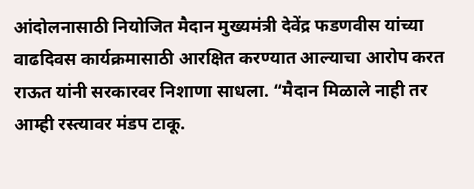आंदोलनासाठी नियोजित मैदान मुख्यमंत्री देवेंद्र फडणवीस यांच्या वाढदिवस कार्यक्रमासाठी आरक्षित करण्यात आल्याचा आरोप करत राऊत यांनी सरकारवर निशाणा साधला. “मैदान मिळाले नाही तर आम्ही रस्त्यावर मंडप टाकू.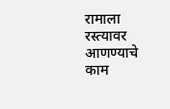रामाला रस्त्यावर आणण्याचे काम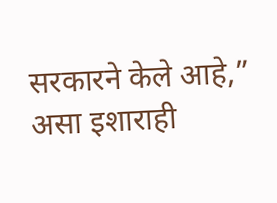सरकारने केले आहे,” असा इशाराही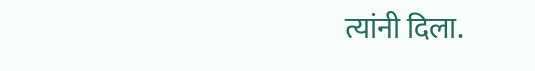त्यांनी दिला.